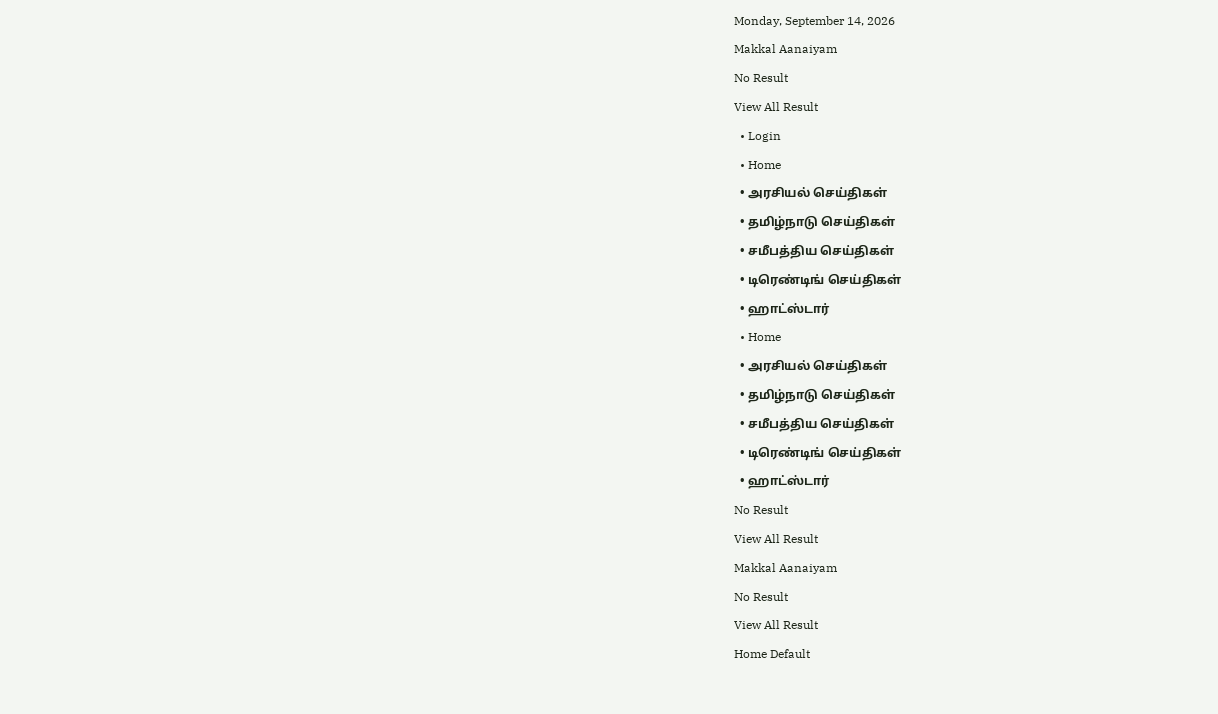Monday, September 14, 2026
Makkal Aanaiyam
No Result
View All Result
  • Login
  • Home
  • அரசியல் செய்திகள்
  • தமிழ்நாடு செய்திகள்
  • சமீபத்திய செய்திகள்
  • டிரெண்டிங் செய்திகள்
  • ஹாட்ஸ்டார்
  • Home
  • அரசியல் செய்திகள்
  • தமிழ்நாடு செய்திகள்
  • சமீபத்திய செய்திகள்
  • டிரெண்டிங் செய்திகள்
  • ஹாட்ஸ்டார்
No Result
View All Result
Makkal Aanaiyam
No Result
View All Result
Home Default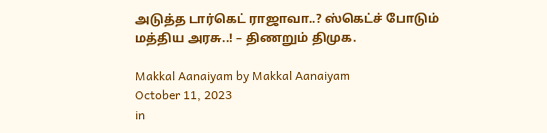அடுத்த டார்கெட் ராஜாவா..? ஸ்கெட்ச் போடும் மத்திய அரசு..! – திணறும் திமுக.

Makkal Aanaiyam by Makkal Aanaiyam
October 11, 2023
in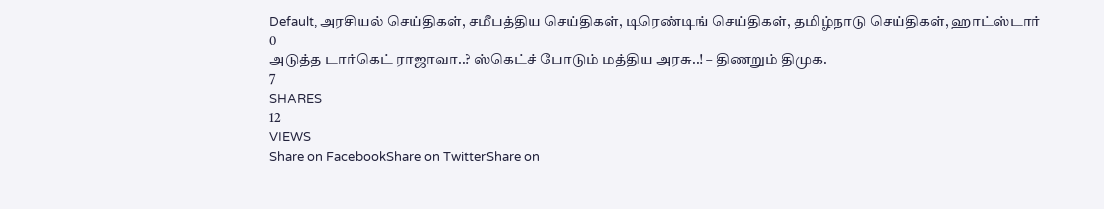Default, அரசியல் செய்திகள், சமீபத்திய செய்திகள், டிரெண்டிங் செய்திகள், தமிழ்நாடு செய்திகள், ஹாட்ஸ்டார்
0
அடுத்த டார்கெட் ராஜாவா..? ஸ்கெட்ச் போடும் மத்திய அரசு..! – திணறும் திமுக.
7
SHARES
12
VIEWS
Share on FacebookShare on TwitterShare on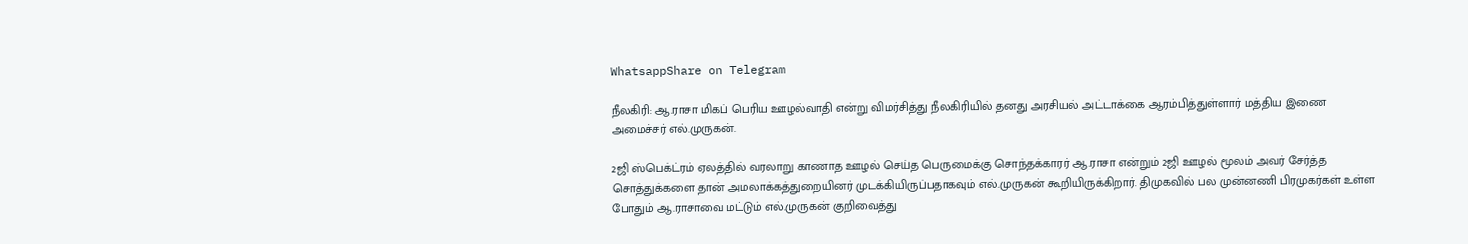WhatsappShare on Telegram

நீலகிரி: ஆ.ராசா மிகப் பெரிய ஊழல்வாதி என்று விமர்சித்து நீலகிரியில் தனது அரசியல் அட்டாக்கை ஆரம்பித்துள்ளார் மத்திய இணை அமைச்சர் எல்.முருகன்.

2ஜி ஸ்பெக்ட்ரம் ஏலத்தில் வரலாறு காணாத ஊழல் செய்த பெருமைக்கு சொந்தக்காரர் ஆ.ராசா என்றும் 2ஜி ஊழல் மூலம் அவர் சேர்த்த சொத்துக்களை தான் அமலாக்கத்துறையினர் முடக்கியிருப்பதாகவும் எல்.முருகன் கூறியிருக்கிறார். திமுகவில் பல முன்னணி பிரமுகர்கள் உள்ள போதும் ஆ.ராசாவை மட்டும் எல்.முருகன் குறிவைத்து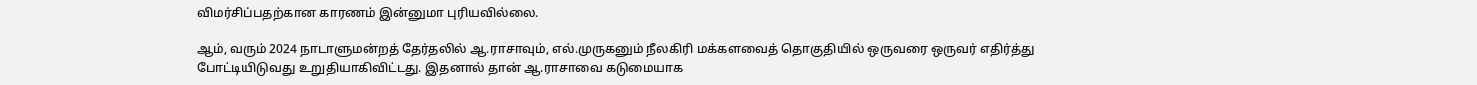விமர்சிப்பதற்கான காரணம் இன்னுமா புரியவில்லை.

ஆம், வரும் 2024 நாடாளுமன்றத் தேர்தலில் ஆ.ராசாவும், எல்.முருகனும் நீலகிரி மக்களவைத் தொகுதியில் ஒருவரை ஒருவர் எதிர்த்து போட்டியிடுவது உறுதியாகிவிட்டது. இதனால் தான் ஆ.ராசாவை கடுமையாக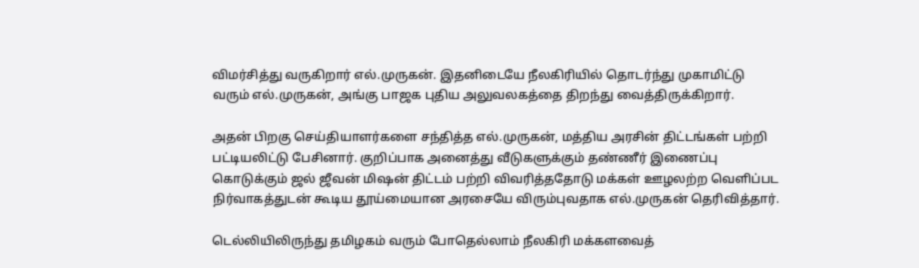விமர்சித்து வருகிறார் எல்.முருகன். இதனிடையே நீலகிரியில் தொடர்ந்து முகாமிட்டு வரும் எல்.முருகன், அங்கு பாஜக புதிய அலுவலகத்தை திறந்து வைத்திருக்கிறார்.

அதன் பிறகு செய்தியாளர்களை சந்தித்த எல்.முருகன், மத்திய அரசின் திட்டங்கள் பற்றி பட்டியலிட்டு பேசினார். குறிப்பாக அனைத்து வீடுகளுக்கும் தண்ணீர் இணைப்பு கொடுக்கும் ஜல் ஜீவன் மிஷன் திட்டம் பற்றி விவரித்ததோடு மக்கள் ஊழலற்ற வெளிப்பட நிர்வாகத்துடன் கூடிய தூய்மையான அரசையே விரும்புவதாக எல்.முருகன் தெரிவித்தார்.

டெல்லியிலிருந்து தமிழகம் வரும் போதெல்லாம் நீலகிரி மக்களவைத்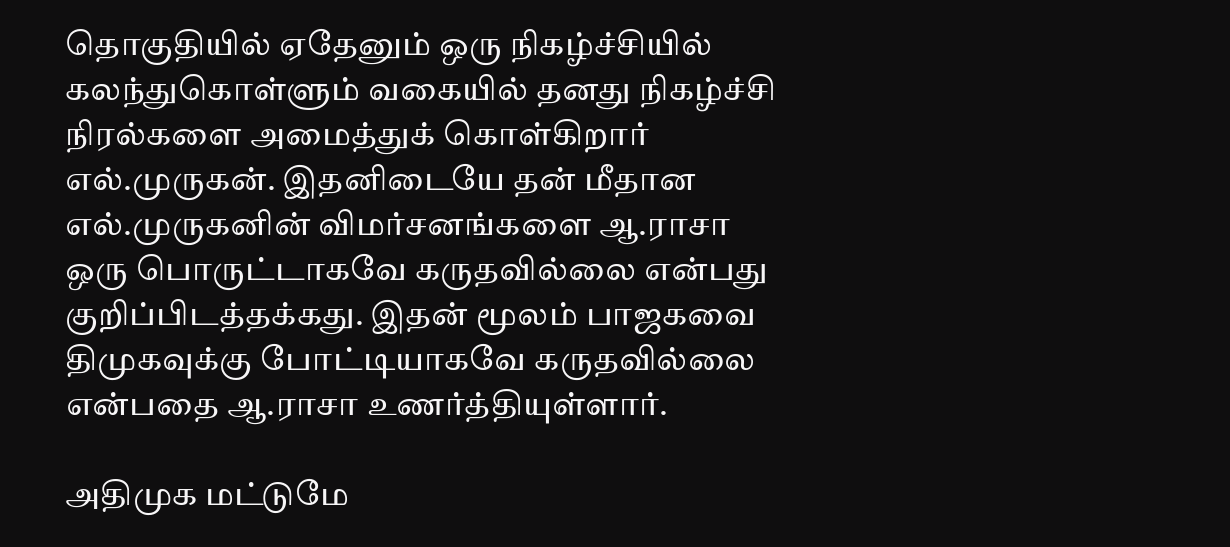தொகுதியில் ஏதேனும் ஒரு நிகழ்ச்சியில் கலந்துகொள்ளும் வகையில் தனது நிகழ்ச்சி நிரல்களை அமைத்துக் கொள்கிறார் எல்.முருகன். இதனிடையே தன் மீதான எல்.முருகனின் விமர்சனங்களை ஆ.ராசா ஒரு பொருட்டாகவே கருதவில்லை என்பது குறிப்பிடத்தக்கது. இதன் மூலம் பாஜகவை திமுகவுக்கு போட்டியாகவே கருதவில்லை என்பதை ஆ.ராசா உணர்த்தியுள்ளார்.

அதிமுக மட்டுமே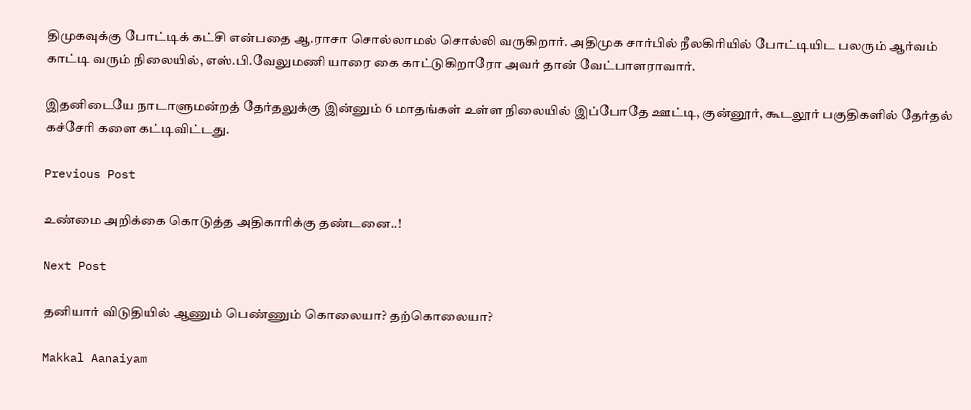திமுகவுக்கு போட்டிக் கட்சி என்பதை ஆ.ராசா சொல்லாமல் சொல்லி வருகிறார். அதிமுக சார்பில் நீலகிரியில் போட்டியிட பலரும் ஆர்வம் காட்டி வரும் நிலையில், எஸ்.பி.வேலுமணி யாரை கை காட்டுகிறாரோ அவர் தான் வேட்பாளராவார்.

இதனிடையே நாடாளுமன்றத் தேர்தலுக்கு இன்னும் 6 மாதங்கள் உள்ள நிலையில் இப்போதே ஊட்டி, குன்னூர், கூடலூர் பகுதிகளில் தேர்தல் கச்சேரி களை கட்டிவிட்டது.

Previous Post

உண்மை அறிக்கை கொடுத்த அதிகாரிக்கு தண்டனை..!

Next Post

தனியார் விடுதியில் ஆணும் பெண்ணும் கொலையா? தற்கொலையா?

Makkal Aanaiyam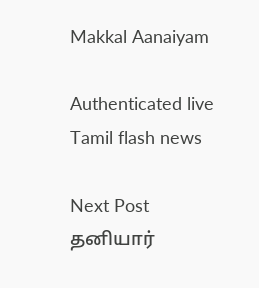Makkal Aanaiyam

Authenticated live Tamil flash news

Next Post
தனியார்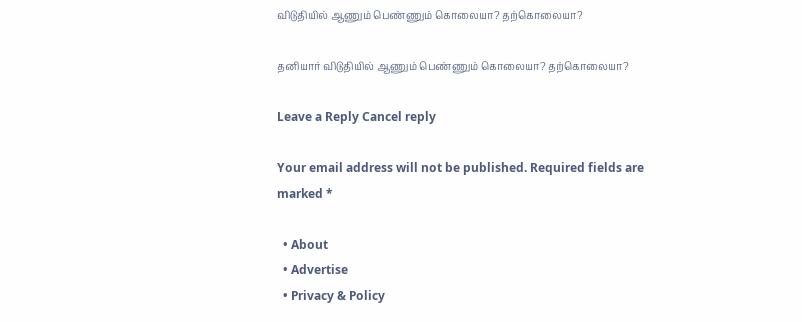விடுதியில் ஆணும் பெண்ணும் கொலையா? தற்கொலையா?

தனியார் விடுதியில் ஆணும் பெண்ணும் கொலையா? தற்கொலையா?

Leave a Reply Cancel reply

Your email address will not be published. Required fields are marked *

  • About
  • Advertise
  • Privacy & Policy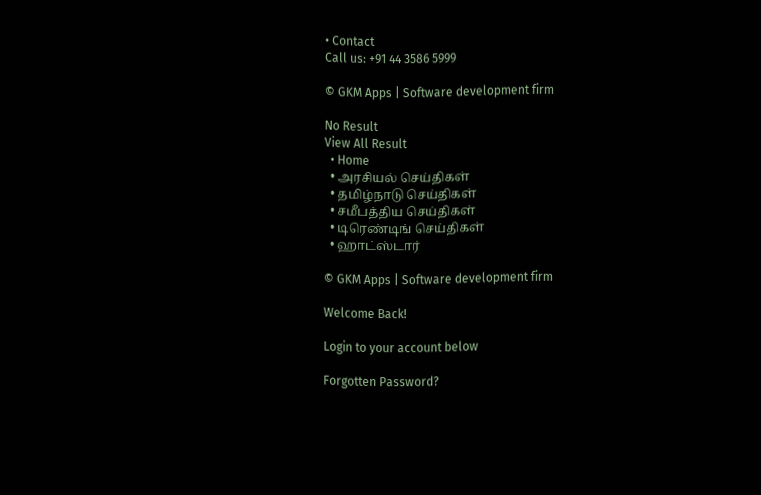• Contact
Call us: +91 44 3586 5999

© GKM Apps | Software development firm

No Result
View All Result
  • Home
  • அரசியல் செய்திகள்
  • தமிழ்நாடு செய்திகள்
  • சமீபத்திய செய்திகள்
  • டிரெண்டிங் செய்திகள்
  • ஹாட்ஸ்டார்

© GKM Apps | Software development firm

Welcome Back!

Login to your account below

Forgotten Password?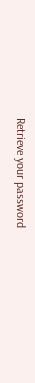Retrieve your password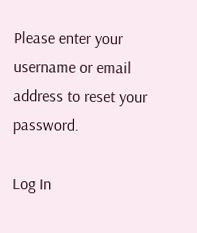Please enter your username or email address to reset your password.

Log In